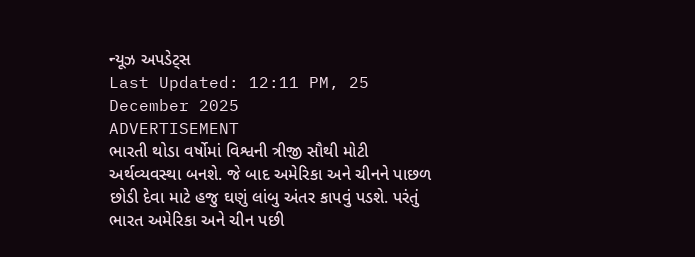ન્યૂઝ અપડેટ્સ
Last Updated: 12:11 PM, 25 December 2025
ADVERTISEMENT
ભારતી થોડા વર્ષોમાં વિશ્વની ત્રીજી સૌથી મોટી અર્થવ્યવસ્થા બનશે. જે બાદ અમેરિકા અને ચીનને પાછળ છોડી દેવા માટે હજુ ઘણું લાંબુ અંતર કાપવું પડશે. પરંતું ભારત અમેરિકા અને ચીન પછી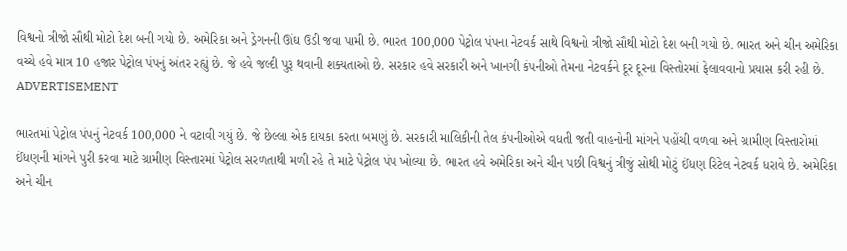વિશ્વનો ત્રીજો સૌથી મોટો દેશ બની ગયો છે. અમેરિકા અને ડ્રેગનની ઊંઘ ઉડી જવા પામી છે. ભારત 100,000 પેટ્રોલ પંપના નેટવર્ક સાથે વિશ્વનો ત્રીજો સૌથી મોટો દેશ બની ગયો છે. ભારત અને ચીન અમેરિકા વચ્ચે હવે માત્ર 10 હજાર પેટ્રોલ પંપનું અંતર રહ્યું છે. જે હવે જલ્દી પુરૂ થવાની શક્યતાઓ છે. સરકાર હવે સરકારી અને ખાનગી કંપનીઓ તેમના નેટવર્કને દૂર દૂરના વિસ્તોરમાં ફેલાવવાનો પ્રયાસ કરી રહી છે.
ADVERTISEMENT

ભારતમાં પેટ્રોલ પંપનું નેટવર્ક 100,000 ને વટાવી ગયું છે. જે છેલ્લા એક દાયકા કરતા બમણું છે. સરકારી માલિકીની તેલ કંપનીઓએ વધતી જતી વાહનોની માંગને પહોંચી વળવા અને ગ્રામીણ વિસ્તારોમાં ઈંધણની માંગને પુરી કરવા માટે ગ્રામીણ વિસ્તારમાં પેટ્રોલ સરળતાથી મળી રહે તે માટે પેટ્રોલ પંપ ખોલ્યા છે. ભારત હવે અમેરિકા અને ચીન પછી વિશ્વનું ત્રીજું સોથી મોટું ઈંધણ રિટેલ નેટવર્ક ધરાવે છે. અમેરિકા અને ચીન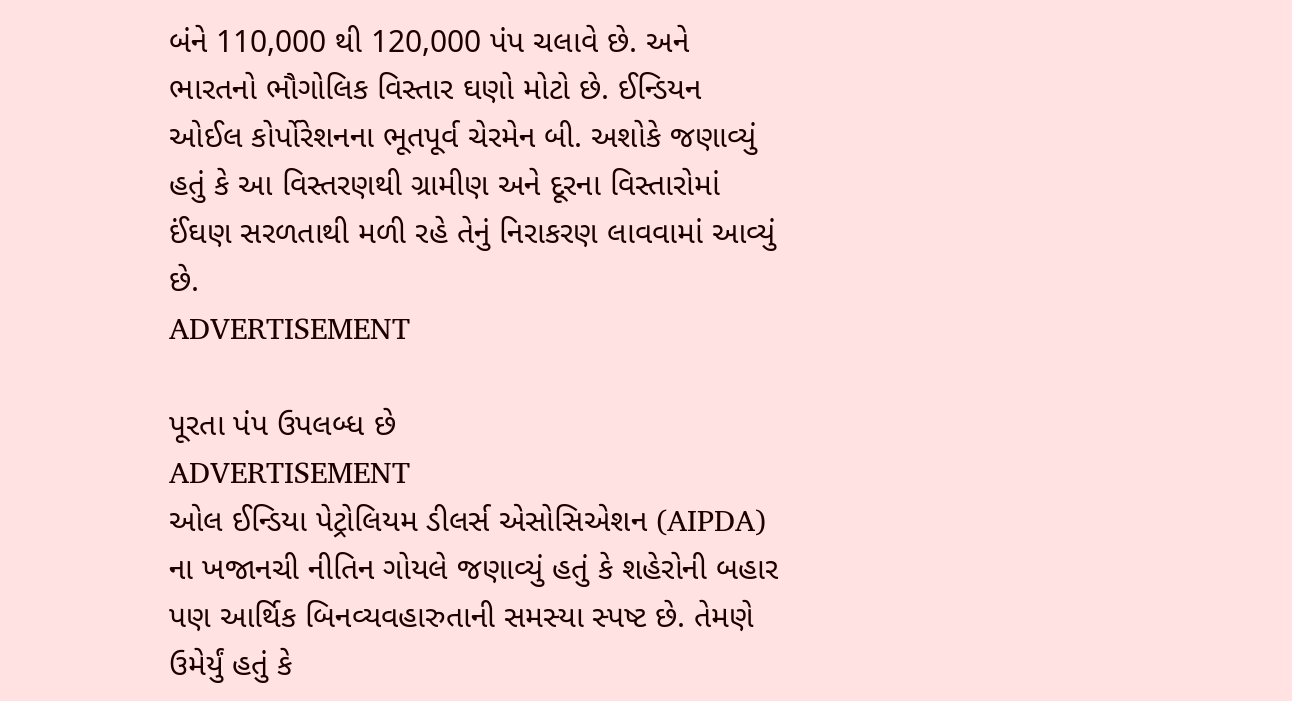બંને 110,000 થી 120,000 પંપ ચલાવે છે. અને ભારતનો ભૌગોલિક વિસ્તાર ઘણો મોટો છે. ઈન્ડિયન ઓઈલ કોર્પોરેશનના ભૂતપૂર્વ ચેરમેન બી. અશોકે જણાવ્યું હતું કે આ વિસ્તરણથી ગ્રામીણ અને દૂરના વિસ્તારોમાં ઈંઘણ સરળતાથી મળી રહે તેનું નિરાકરણ લાવવામાં આવ્યું છે.
ADVERTISEMENT

પૂરતા પંપ ઉપલબ્ધ છે
ADVERTISEMENT
ઓલ ઈન્ડિયા પેટ્રોલિયમ ડીલર્સ એસોસિએશન (AIPDA) ના ખજાનચી નીતિન ગોયલે જણાવ્યું હતું કે શહેરોની બહાર પણ આર્થિક બિનવ્યવહારુતાની સમસ્યા સ્પષ્ટ છે. તેમણે ઉમેર્યું હતું કે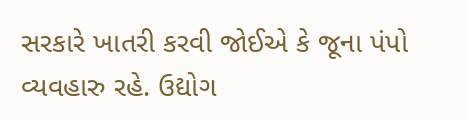સરકારે ખાતરી કરવી જોઈએ કે જૂના પંપો વ્યવહારુ રહે. ઉદ્યોગ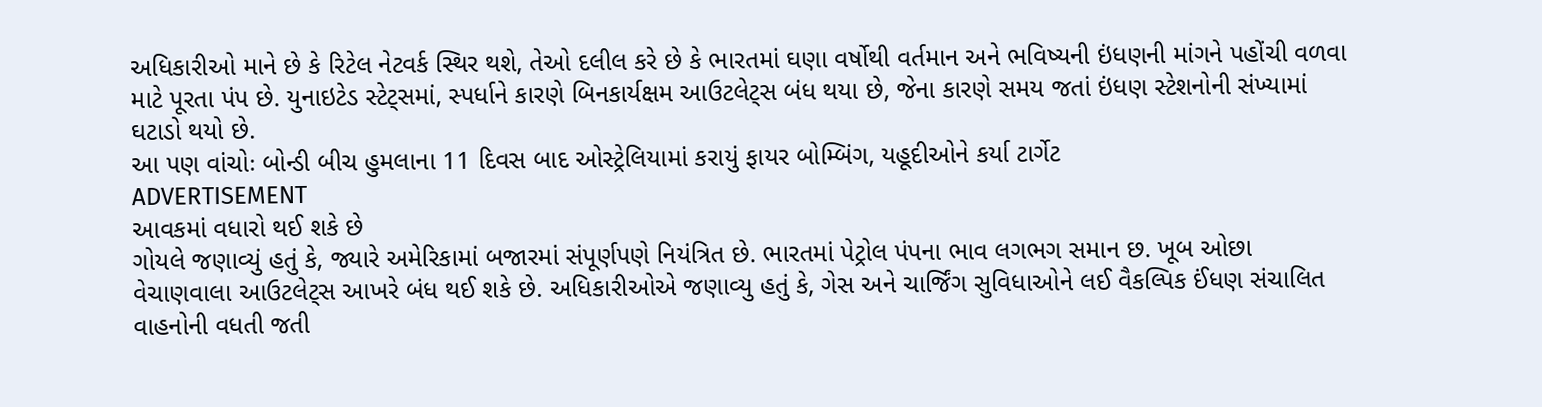અધિકારીઓ માને છે કે રિટેલ નેટવર્ક સ્થિર થશે, તેઓ દલીલ કરે છે કે ભારતમાં ઘણા વર્ષોથી વર્તમાન અને ભવિષ્યની ઇંધણની માંગને પહોંચી વળવા માટે પૂરતા પંપ છે. યુનાઇટેડ સ્ટેટ્સમાં, સ્પર્ધાને કારણે બિનકાર્યક્ષમ આઉટલેટ્સ બંધ થયા છે, જેના કારણે સમય જતાં ઇંધણ સ્ટેશનોની સંખ્યામાં ઘટાડો થયો છે.
આ પણ વાંચોઃ બોન્ડી બીચ હુમલાના 11 દિવસ બાદ ઓસ્ટ્રેલિયામાં કરાયું ફાયર બોમ્બિંગ, યહૂદીઓને કર્યા ટાર્ગેટ
ADVERTISEMENT
આવકમાં વધારો થઈ શકે છે
ગોયલે જણાવ્યું હતું કે, જ્યારે અમેરિકામાં બજારમાં સંપૂર્ણપણે નિયંત્રિત છે. ભારતમાં પેટ્રોલ પંપના ભાવ લગભગ સમાન છ. ખૂબ ઓછા વેચાણવાલા આઉટલેટ્સ આખરે બંધ થઈ શકે છે. અધિકારીઓએ જણાવ્યુ હતું કે, ગેસ અને ચાર્જિંગ સુવિધાઓને લઈ વૈકલ્પિક ઈંધણ સંચાલિત વાહનોની વધતી જતી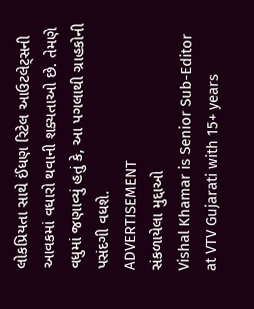લોકપ્રિયતા સાથે ઈંધણ રિટેલ આઉટલેટ્સની આવકમાં વધારો થવાની શક્યતાઓ છે. તેમણે વધુમાં જણાવ્યું હતું કે, આ પગલાથી ગ્રાહકોની પસંદગી વધશે.
ADVERTISEMENT
સંકળાયેલા મુદ્દાઓ
Vishal Khamar is Senior Sub-Editor at VTV Gujarati with 15+ years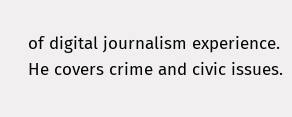of digital journalism experience. He covers crime and civic issues.